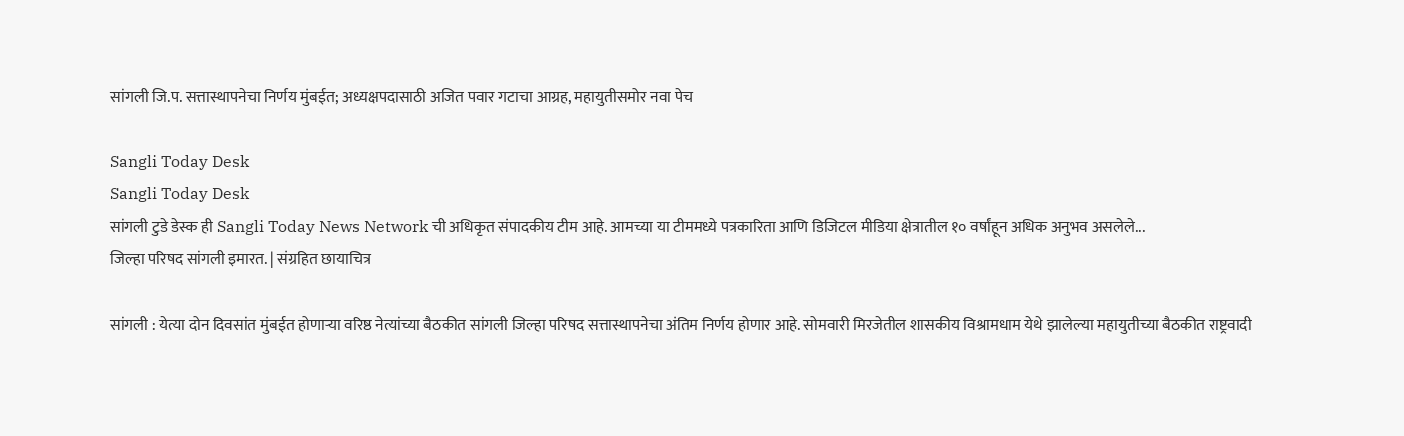सांगली जि.प. सत्तास्थापनेचा निर्णय मुंबईत; अध्यक्षपदासाठी अजित पवार गटाचा आग्रह, महायुतीसमोर नवा पेच

Sangli Today Desk
Sangli Today Desk
सांगली टुडे डेस्क ही Sangli Today News Network ची अधिकृत संपादकीय टीम आहे. आमच्या या टीममध्ये पत्रकारिता आणि डिजिटल मीडिया क्षेत्रातील १० वर्षांहून अधिक अनुभव असलेले...
जिल्हा परिषद सांगली इमारत. | संग्रहित छायाचित्र

सांगली : येत्या दोन दिवसांत मुंबईत होणाऱ्या वरिष्ठ नेत्यांच्या बैठकीत सांगली जिल्हा परिषद सत्तास्थापनेचा अंतिम निर्णय होणार आहे. सोमवारी मिरजेतील शासकीय विश्रामधाम येथे झालेल्या महायुतीच्या बैठकीत राष्ट्रवादी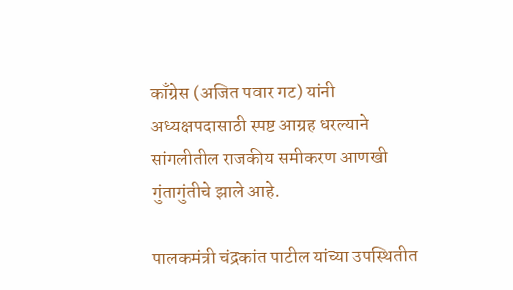काँग्रेस (अजित पवार गट) यांनी अध्यक्षपदासाठी स्पष्ट आग्रह धरल्याने सांगलीतील राजकीय समीकरण आणखी गुंतागुंतीचे झाले आहे.

पालकमंत्री चंद्रकांत पाटील यांच्या उपस्थितीत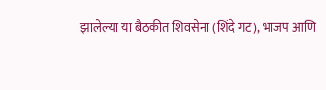झालेल्या या बैठकीत शिवसेना (शिंदे गट), भाजप आणि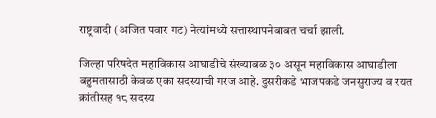राष्ट्रवादी (अजित पवार गट) नेत्यांमध्ये सत्तास्थापनेबाबत चर्चा झाली.

जिल्हा परिषदेत महाविकास आघाडीचे संख्याबळ ३० असून महाविकास आघाडीला बहुमतासाठी केवळ एका सदस्याची गरज आहे. दुसरीकडे भाजपकडे जनसुराज्य व रयत क्रांतीसह १८ सदस्य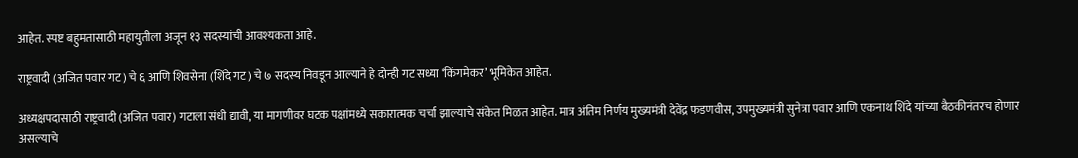आहेत. स्पष्ट बहुमतासाठी महायुतीला अजून १३ सदस्यांची आवश्यकता आहे.

राष्ट्रवादी (अजित पवार गट) चे ६ आणि शिवसेना (शिंदे गट) चे ७ सदस्य निवडून आल्याने हे दोन्ही गट सध्या ‘किंगमेकर’ भूमिकेत आहेत.

अध्यक्षपदासाठी राष्ट्रवादी (अजित पवार) गटाला संधी द्यावी, या मागणीवर घटक पक्षांमध्ये सकारात्मक चर्चा झाल्याचे संकेत मिळत आहेत. मात्र अंतिम निर्णय मुख्यमंत्री देवेंद्र फडणवीस, उपमुख्यमंत्री सुनेत्रा पवार आणि एकनाथ शिंदे यांच्या बैठकीनंतरच होणार असल्याचे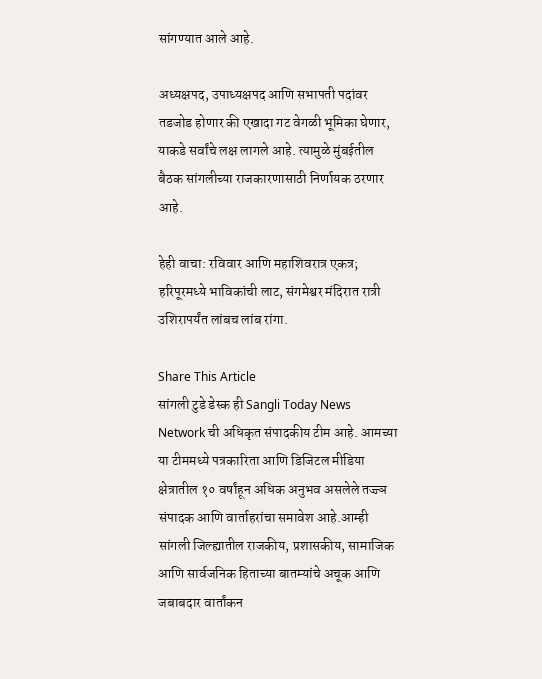सांगण्यात आले आहे.

अध्यक्षपद, उपाध्यक्षपद आणि सभापती पदांवर तडजोड होणार की एखादा गट वेगळी भूमिका घेणार, याकडे सर्वांचे लक्ष लागले आहे. त्यामुळे मुंबईतील बैठक सांगलीच्या राजकारणासाठी निर्णायक ठरणार आहे.

हेही वाचा: रविवार आणि महाशिवरात्र एकत्र; हरिपूरमध्ये भाविकांची लाट, संगमेश्वर मंदिरात रात्री उशिरापर्यंत लांबच लांब रांगा.

Share This Article
सांगली टुडे डेस्क ही Sangli Today News Network ची अधिकृत संपादकीय टीम आहे. आमच्या या टीममध्ये पत्रकारिता आणि डिजिटल मीडिया क्षेत्रातील १० वर्षांहून अधिक अनुभव असलेले तज्ज्ञ संपादक आणि वार्ताहरांचा समावेश आहे.आम्ही सांगली जिल्ह्यातील राजकीय, प्रशासकीय, सामाजिक आणि सार्वजनिक हिताच्या बातम्यांचे अचूक आणि जबाबदार वार्तांकन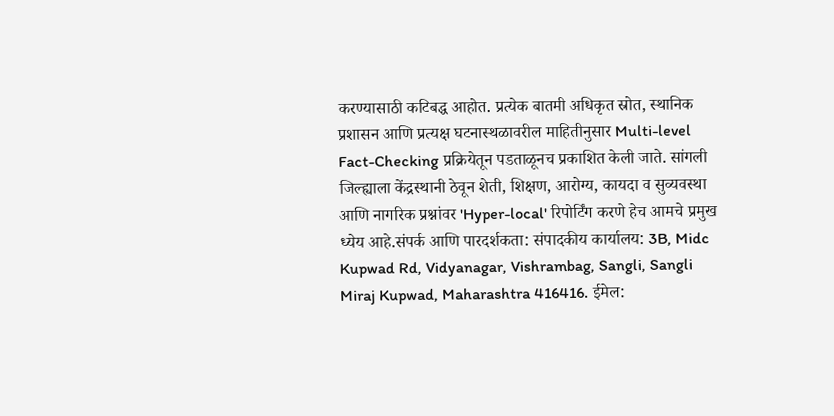करण्यासाठी कटिबद्ध आहोत. प्रत्येक बातमी अधिकृत स्रोत, स्थानिक प्रशासन आणि प्रत्यक्ष घटनास्थळावरील माहितीनुसार Multi-level Fact-Checking प्रक्रियेतून पडताळूनच प्रकाशित केली जाते. सांगली जिल्ह्याला केंद्रस्थानी ठेवून शेती, शिक्षण, आरोग्य, कायदा व सुव्यवस्था आणि नागरिक प्रश्नांवर 'Hyper-local' रिपोर्टिंग करणे हेच आमचे प्रमुख ध्येय आहे.संपर्क आणि पारदर्शकता: संपादकीय कार्यालय: 3B, Midc Kupwad Rd, Vidyanagar, Vishrambag, Sangli, Sangli Miraj Kupwad, Maharashtra 416416. ईमेल: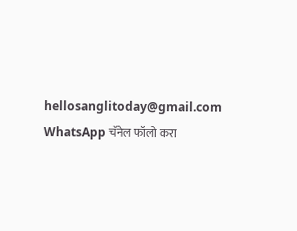hellosanglitoday@gmail.com
WhatsApp चॅनेल फॉलो करा